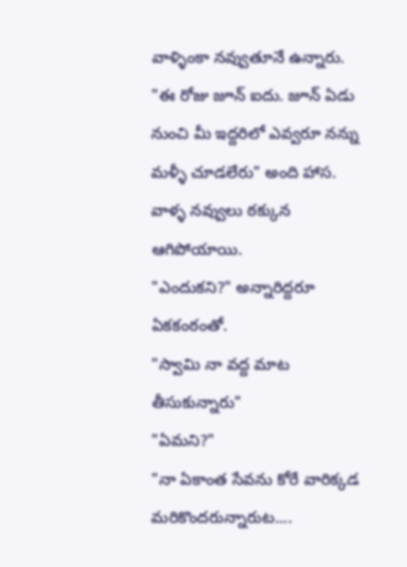వాళ్ళింకా నవ్వుతూనే ఉన్నారు.
"ఈ రోజు జూన్ ఐదు. జూన్ ఏడు నుంచి మీ ఇద్దరిలో ఎవ్వరూ నన్ను మళ్ళీ చూడలేరు" అంది హాస.
వాళ్ళ నవ్వులు ఠక్కున ఆగిపోయాయి.
"ఎందుకని?" అన్నారిద్దరూ ఏకకంఠంతో.
"స్వామి నా వద్ద మాట తీసుకున్నారు"
"ఏమని?"
"నా ఏకాంత సేవను కోరే వారిక్కడ మరికొందరున్నారుట....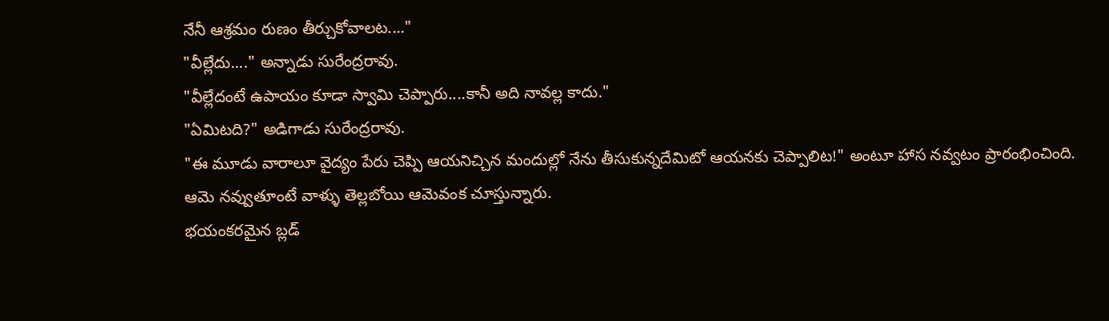నేనీ ఆశ్రమం రుణం తీర్చుకోవాలట...."
"వీల్లేదు...." అన్నాడు సురేంద్రరావు.
"వీల్లేదంటే ఉపాయం కూడా స్వామి చెప్పారు....కానీ అది నావల్ల కాదు."
"ఏమిటది?" అడిగాడు సురేంద్రరావు.
"ఈ మూడు వారాలూ వైద్యం పేరు చెప్పి ఆయనిచ్చిన మందుల్లో నేను తీసుకున్నదేమిటో ఆయనకు చెప్పాలిట!" అంటూ హాస నవ్వటం ప్రారంభించింది.
ఆమె నవ్వుతూంటే వాళ్ళు తెల్లబోయి ఆమెవంక చూస్తున్నారు.
భయంకరమైన బ్లడ్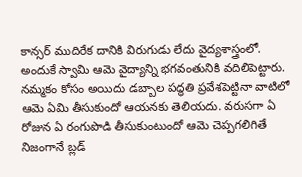కాన్సర్ ముదిరేక దానికి విరుగుడు లేదు వైద్యశాస్త్రంలో. అందుకే స్వామి ఆమె వైద్యాన్ని భగవంతునికి వదిలిపెట్టారు. నమ్మకం కోసం అయిదు డబ్బాల పద్ధతి ప్రవేశపెట్టినా వాటిలో ఆమె ఏమి తీసుకుందో ఆయనకు తెలియదు. వరుసగా ఏ రోజున ఏ రంగుపొడి తీసుకుంటుందో ఆమె చెప్పగలిగితే నిజంగానే బ్లడ్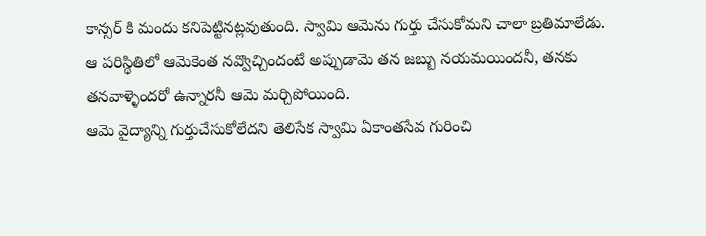కాన్సర్ కి మందు కనిపెట్టినట్లవుతుంది. స్వామి ఆమెను గుర్తు చేసుకోమని చాలా బ్రతిమాలేడు. ఆ పరిస్థితిలో ఆమెకెంత నవ్వొచ్చిందంటే అప్పుడామె తన జబ్బు నయమయిందనీ, తనకు తనవాళ్ళెందరో ఉన్నారనీ ఆమె మర్చిపోయింది.
ఆమె వైద్యాన్ని గుర్తుచేసుకోలేదని తెలిసేక స్వామి ఏకాంతసేవ గురించి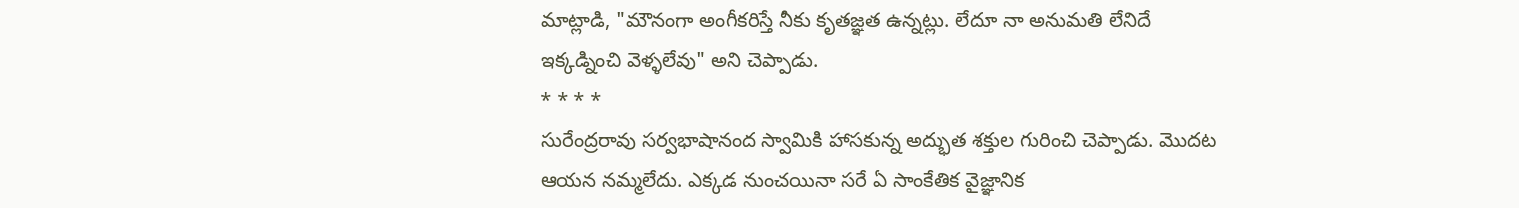మాట్లాడి, "మౌనంగా అంగీకరిస్తే నీకు కృతజ్ఞత ఉన్నట్లు. లేదూ నా అనుమతి లేనిదే ఇక్కడ్నించి వెళ్ళలేవు" అని చెప్పాడు.
* * * *
సురేంద్రరావు సర్వభాషానంద స్వామికి హాసకున్న అద్భుత శక్తుల గురించి చెప్పాడు. మొదట ఆయన నమ్మలేదు. ఎక్కడ నుంచయినా సరే ఏ సాంకేతిక వైజ్ఞానిక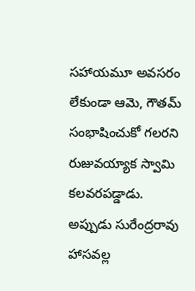సహాయమూ అవసరం లేకుండా ఆమె, గౌతమ్ సంభాషించుకో గలరని రుజువయ్యాక స్వామి కలవరపడ్డాడు.
అప్పుడు సురేంద్రరావు హాసవల్ల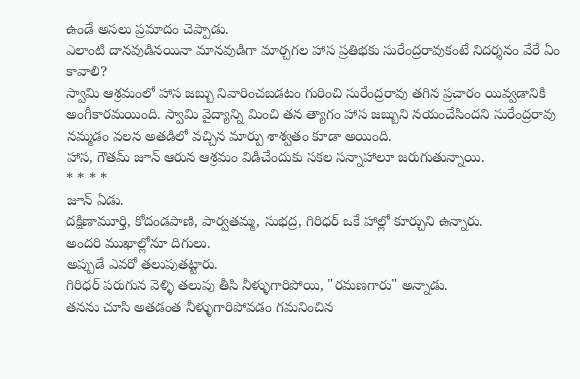ఉండే అసలు ప్రమాదం చెప్పాడు.
ఎలాంటి దానవుడినయినా మానవుడిగా మార్చగల హాస ప్రతిభకు సురేంద్రరావుకంటే నిదర్శనం వేరే ఏం కావాలి?
స్వామి ఆశ్రమంలో హాస జబ్బు నివారించబడటం గురించి సురేంద్రరావు తగిన ప్రచారం యివ్వడానికి అంగీకారమయింది. స్వామి వైద్యాన్ని మించి తన త్యాగం హాస జబ్బుని నయంచేసిందని సురేంద్రరావు నమ్మడం వలన అతడిలో వచ్చిన మార్పు శాశ్వతం కూడా అయింది.
హాస, గౌతమ్ జూన్ ఆరున ఆశ్రమం విడిచేందుకు సకల సన్నాహాలూ జరుగుతున్నాయి.
* * * *
జూన్ ఏడు.
దక్షిణామూర్తి, కోదండపాణి, పార్వతమ్మ, సుభద్ర, గిరిధర్ ఒకే హాల్లో కూర్చుని ఉన్నారు.
అందరి ముఖాల్లోనూ దిగులు.
అప్పుడే ఎవరో తలుపుతట్టారు.
గిరిధర్ పరుగున వెళ్ళి తలుపు తీసి నీళ్ళుగారిపోయి, "రమణగారు" అన్నాడు.
తనను చూసి అతడంత నీళ్ళుగారిపోవడం గమనించిన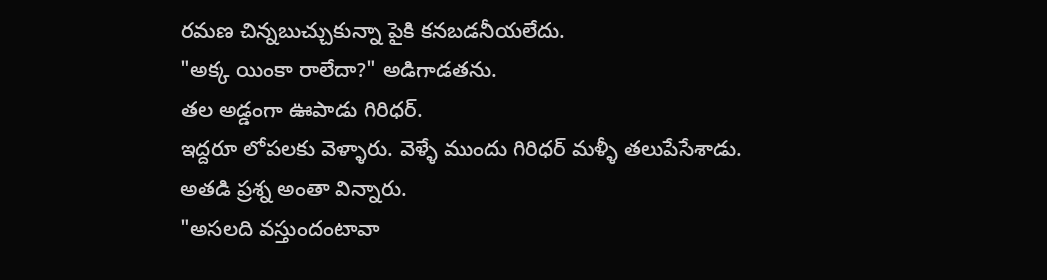రమణ చిన్నబుచ్చుకున్నా పైకి కనబడనీయలేదు.
"అక్క యింకా రాలేదా?" అడిగాడతను.
తల అడ్డంగా ఊపాడు గిరిధర్.
ఇద్దరూ లోపలకు వెళ్ళారు. వెళ్ళే ముందు గిరిధర్ మళ్ళీ తలుపేసేశాడు.
అతడి ప్రశ్న అంతా విన్నారు.
"అసలది వస్తుందంటావా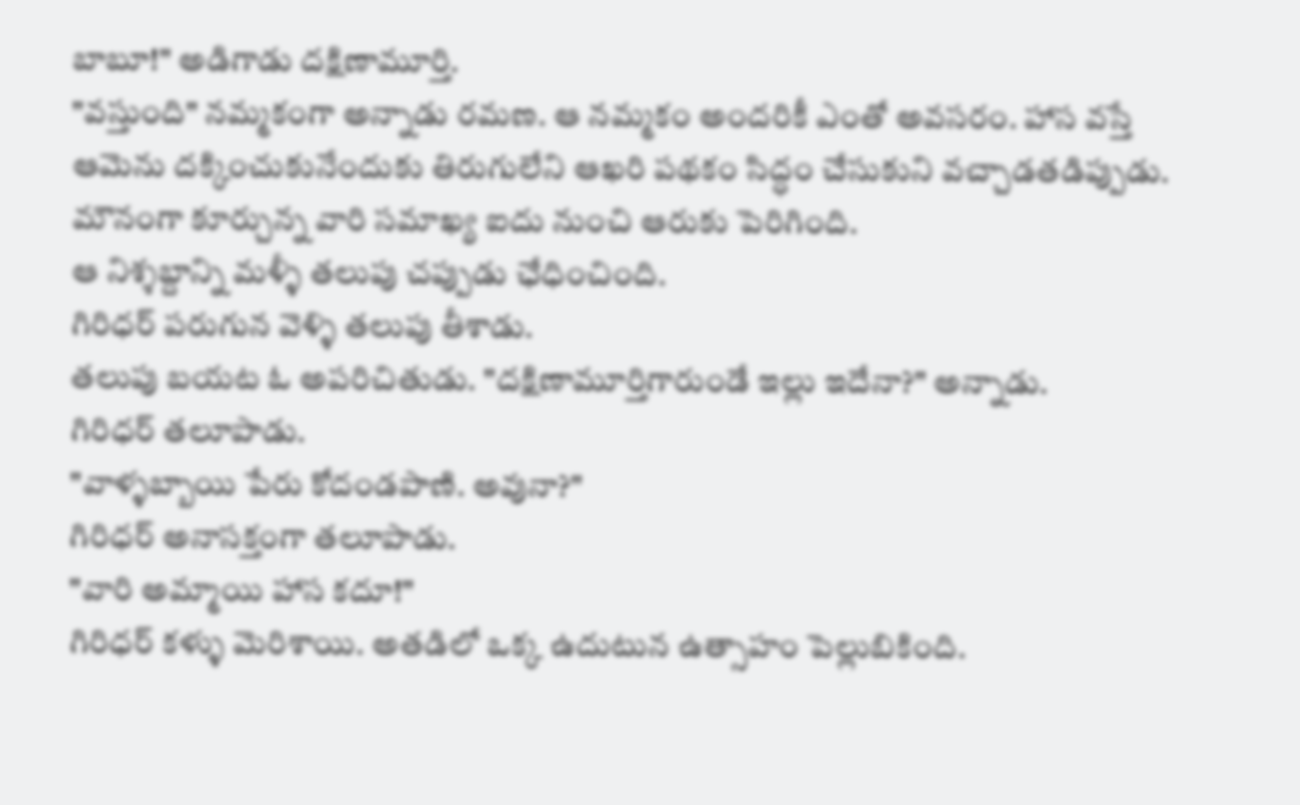బాబూ!" అడిగాడు దక్షిణామూర్తి.
"వస్తుంది" నమ్మకంగా అన్నాడు రమణ. ఆ నమ్మకం అందరికీ ఎంతో అవసరం. హాస వస్తే ఆమెను దక్కించుకునేందుకు తిరుగులేని ఆఖరి పథకం సిద్ధం చేసుకుని వచ్చాడతడిప్పుడు.
మౌనంగా కూర్చున్న వారి సమాఖ్య ఐదు నుంచి ఆరుకు పెరిగింది.
ఆ నిశ్శబ్దాన్ని మళ్ళీ తలుపు చప్పుడు ఛేధించింది.
గిరిధర్ పరుగున వెళ్ళి తలుపు తీశాడు.
తలుపు బయట ఓ అపరిచితుడు. "దక్షిణామూర్తిగారుండే ఇల్లు ఇదేనా?" అన్నాడు.
గిరిధర్ తలూపాడు.
"వాళ్ళబ్బాయి పేరు కోదండపాణి. అవునా?"
గిరిధర్ అనాసక్తంగా తలూపాడు.
"వారి అమ్మాయి హాస కదూ!"
గిరిధర్ కళ్ళు మెరిశాయి. అతడిలో ఒక్క ఉదుటున ఉత్సాహం పెల్లుబికింది.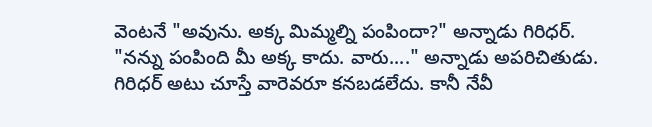వెంటనే "అవును. అక్క మిమ్మల్ని పంపిందా?" అన్నాడు గిరిధర్.
"నన్ను పంపింది మీ అక్క కాదు. వారు...." అన్నాడు అపరిచితుడు.
గిరిధర్ అటు చూస్తే వారెవరూ కనబడలేదు. కానీ నేవీ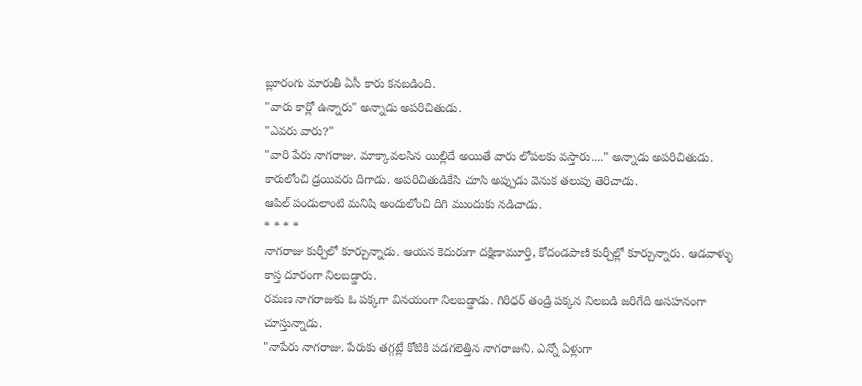బ్లూరంగు మారుతీ ఏసీ కారు కనబడింది.
"వారు కార్లో ఉన్నారు" అన్నాడు అపరిచితుడు.
"ఎవరు వారు?"
"వారి పేరు నాగరాజు. మాక్కావలసిన యిల్లిదే అయితే వారు లోపలకు వస్తారు...." అన్నాడు అపరిచితుడు.
కారులోంచి డ్రయివరు దిగాడు. అపరిచితుడికేసి చూసి అప్పుడు వెనుక తలుపు తెరిచాడు.
ఆపిల్ పండులాంటి మనిషి అందులోంచి దిగి ముందుకు నడిచాడు.
* * * *
నాగరాజు కుర్చీలో కూర్చున్నాడు. ఆయన కెదురుగా దక్షిణామూర్తి, కోదండపాణి కుర్చీల్లో కూర్చున్నారు. ఆడవాళ్ళు కాస్త దూరంగా నిలబడ్డారు.
రమణ నాగరాజుకు ఓ పక్కగా వినయంగా నిలబడ్డాడు. గిరిధర్ తండ్రి పక్కన నిలబడి జరిగేది అసహనంగా చూస్తున్నాడు.
"నాపేరు నాగరాజు. పేరుకు తగ్గట్లే కోటికి పడగలెత్తిన నాగరాజుని. ఎన్నో ఏళ్లుగా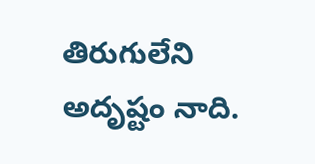తిరుగులేని అదృష్టం నాది.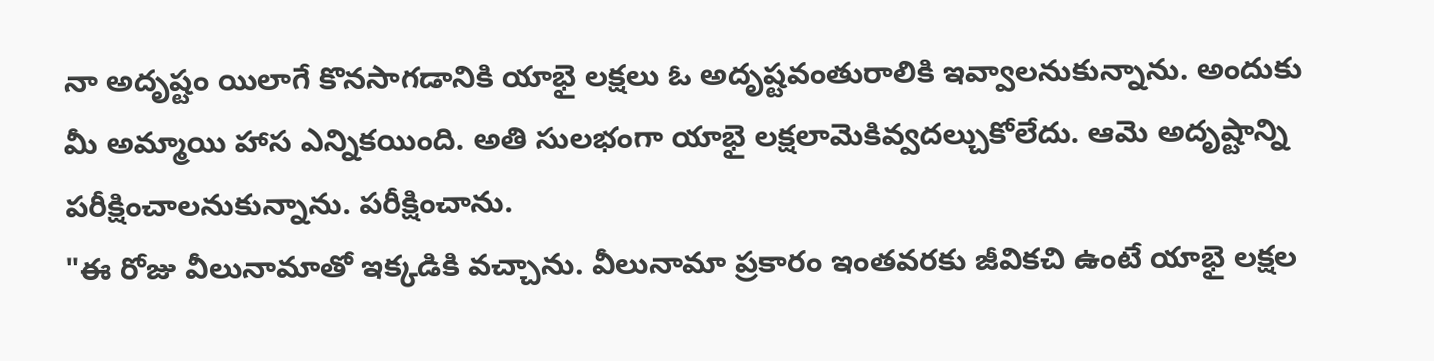నా అదృష్టం యిలాగే కొనసాగడానికి యాభై లక్షలు ఓ అదృష్టవంతురాలికి ఇవ్వాలనుకున్నాను. అందుకు మీ అమ్మాయి హాస ఎన్నికయింది. అతి సులభంగా యాభై లక్షలామెకివ్వదల్చుకోలేదు. ఆమె అదృష్టాన్ని పరీక్షించాలనుకున్నాను. పరీక్షించాను.
"ఈ రోజు వీలునామాతో ఇక్కడికి వచ్చాను. వీలునామా ప్రకారం ఇంతవరకు జీవికచి ఉంటే యాభై లక్షల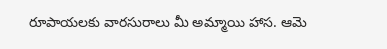రూపాయలకు వారసురాలు మీ అమ్మాయి హాస. ఆమె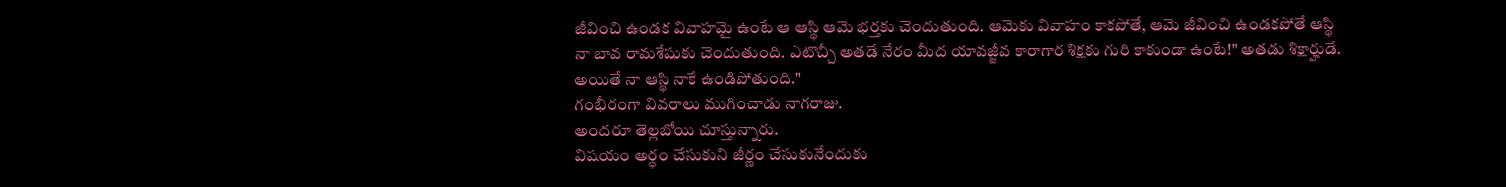జీవించి ఉండక వివాహమై ఉంటే ఆ ఆస్థి ఆమె భర్తకు చెందుతుంది. ఆమెకు వివాహం కాకపోతే, ఆమె జీవించి ఉండకపోతే ఆస్థి నా బావ రామశేషుకు చెందుతుంది. ఎటొచ్చీ అతడే నేరం మీద యావజ్జీవ కారాగార శిక్షకు గురి కాకుండా ఉంటే!" అతడు శిక్షార్హుడే. అయితే నా ఆస్థి నాకే ఉండిపోతుంది."
గంభీరంగా వివరాలు ముగించాడు నాగరాజు.
అందరూ తెల్లబోయి చూస్తున్నారు.
విషయం అర్ధం చేసుకుని జీర్ణం చేసుకునేందుకు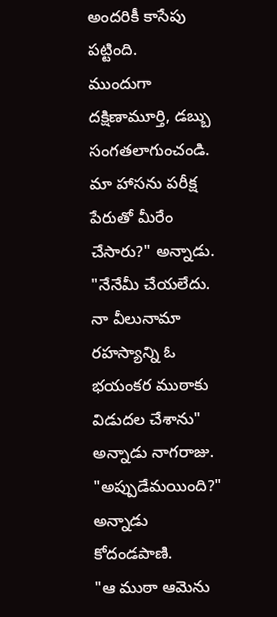అందరికీ కాసేపు పట్టింది.
ముందుగా దక్షిణామూర్తి, డబ్బు సంగతలాగుంచండి. మా హాసను పరీక్ష పేరుతో మీరేం చేసారు?" అన్నాడు.
"నేనేమీ చేయలేదు. నా వీలునామా రహస్యాన్ని ఓ భయంకర ముఠాకు విడుదల చేశాను" అన్నాడు నాగరాజు.
"అప్పుడేమయింది?" అన్నాడు కోదండపాణి.
"ఆ ముఠా ఆమెను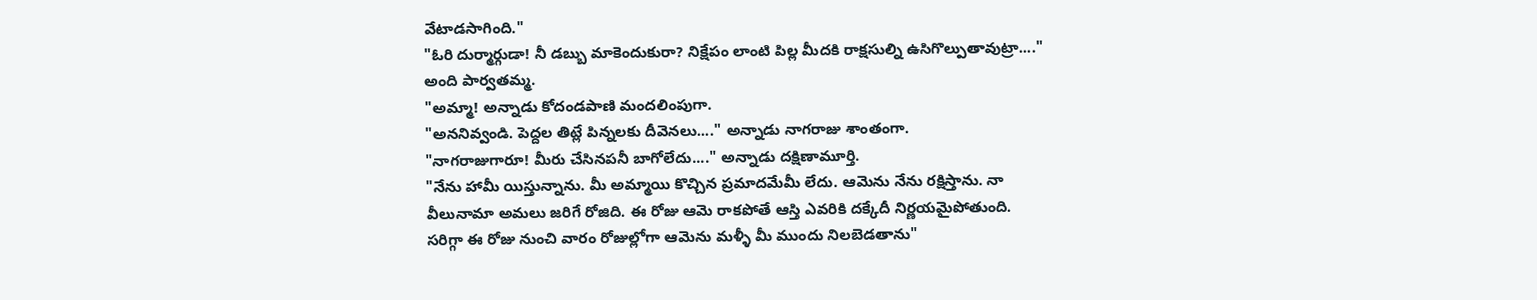వేటాడసాగింది."
"ఓరి దుర్మార్గుడా! నీ డబ్బు మాకెందుకురా? నిక్షేపం లాంటి పిల్ల మీదకి రాక్షసుల్ని ఉసిగొల్పుతావుట్రా...." అంది పార్వతమ్మ.
"అమ్మా! అన్నాడు కోదండపాణి మందలింపుగా.
"అననివ్వండి. పెద్దల తిట్లే పిన్నలకు దీవెనలు...." అన్నాడు నాగరాజు శాంతంగా.
"నాగరాజుగారూ! మీరు చేసినపనీ బాగోలేదు...." అన్నాడు దక్షిణామూర్తి.
"నేను హామీ యిస్తున్నాను. మీ అమ్మాయి కొచ్చిన ప్రమాదమేమీ లేదు. ఆమెను నేను రక్షిస్తాను. నా వీలునామా అమలు జరిగే రోజిది. ఈ రోజు ఆమె రాకపోతే ఆస్తి ఎవరికి దక్కేదీ నిర్ణయమైపోతుంది. సరిగ్గా ఈ రోజు నుంచి వారం రోజుల్లోగా ఆమెను మళ్ళీ మీ ముందు నిలబెడతాను"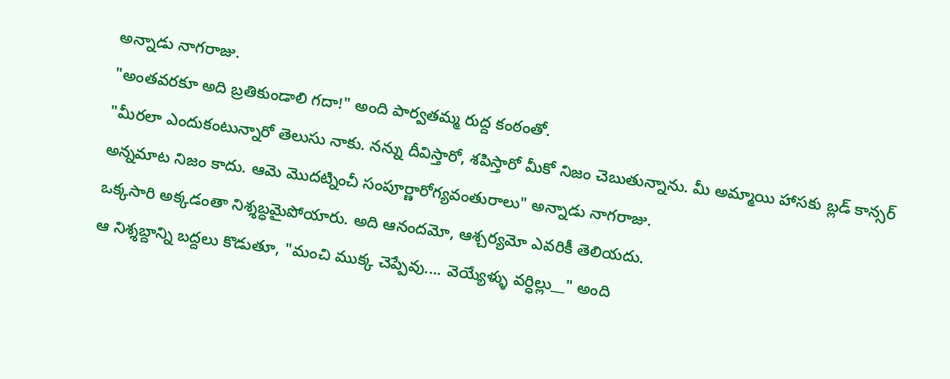అన్నాడు నాగరాజు.
"అంతవరకూ అది బ్రతికుండాలి గదా!" అంది పార్వతమ్మ రుద్ద కంఠంతో.
"మీరలా ఎందుకంటున్నారో తెలుసు నాకు. నన్ను దీవిస్తారో, శపిస్తారో మీకో నిజం చెబుతున్నాను. మీ అమ్మాయి హాసకు బ్లడ్ కాన్సర్ అన్నమాట నిజం కాదు. ఆమె మొదట్నించీ సంపూర్ణారోగ్యవంతురాలు" అన్నాడు నాగరాజు.
ఒక్కసారి అక్కడంతా నిశ్శబ్ధమైపోయారు. అది ఆనందమో, ఆశ్చర్యమో ఎవరికీ తెలియదు.
ఆ నిశ్శబ్దాన్ని బద్దలు కొడుతూ, "మంచి ముక్క చెప్పేవు.... వెయ్యేళ్ళు వర్ధిల్లు__" అంది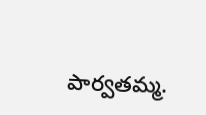పార్వతమ్మ.